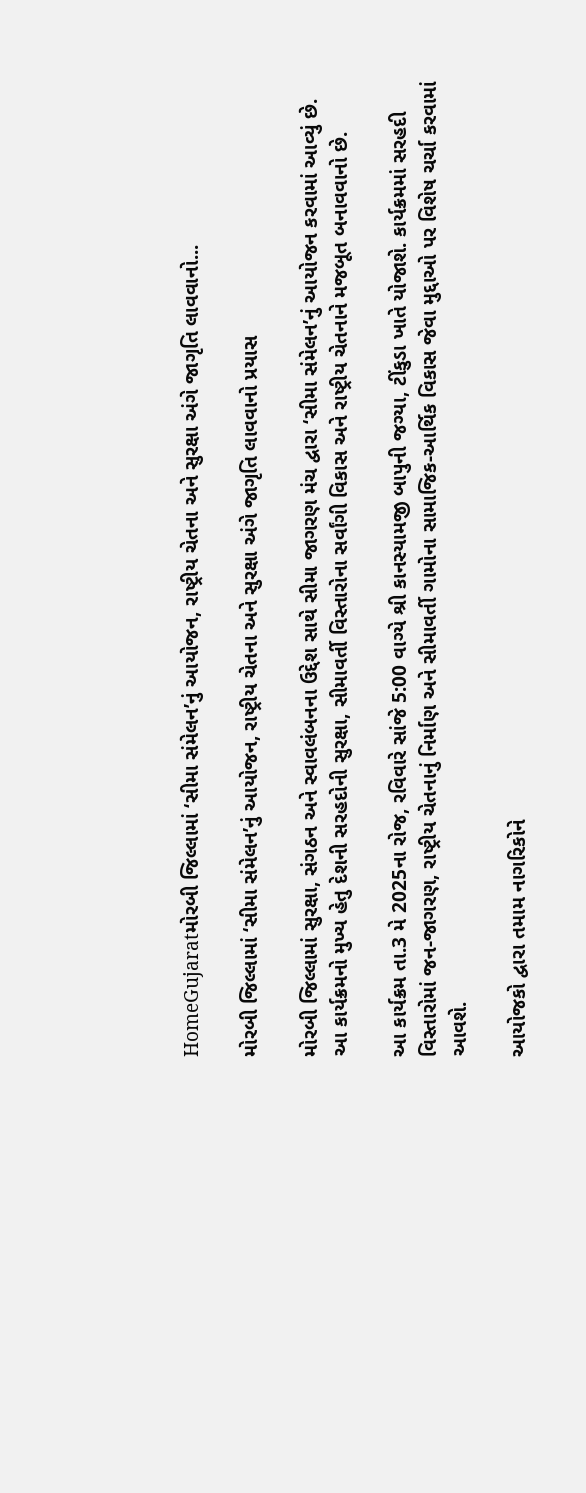HomeGujaratમોરબી જિલ્લામાં ‘સીમા સંમેલન’નું આયોજન, રાષ્ટ્રીય ચેતના અને સુરક્ષા અંગે જાગૃતિ લાવવાનો...

મોરબી જિલ્લામાં ‘સીમા સંમેલન’નું આયોજન, રાષ્ટ્રીય ચેતના અને સુરક્ષા અંગે જાગૃતિ લાવવાનો પ્રયાસ

મોરબી જિલ્લામાં સુરક્ષા, સંગઠન અને સ્વાવલંબનના ઉદ્દેશ સાથે સીમા જાગરણ મંચ દ્વારા ‘સીમા સંમેલન’નું આયોજન કરવામાં આવ્યું છે. આ કાર્યક્રમનો મુખ્ય હેતુ દેશની સરહદોની સુરક્ષા, સીમાવર્તી વિસ્તારોના સર્વાંગી વિકાસ અને રાષ્ટ્રીય ચેતનાને મજબૂત બનાવવાનો છે.

આ કાર્યક્રમ તા.3 મે 2025ના રોજ, રવિવારે સાંજે 5:00 વાગ્યે શ્રી કાનસ્યામજી બાપુની જગ્યા, ટીંકુડા ખાતે યોજાશે. કાર્યક્રમમાં સરહદી વિસ્તારોમાં જન-જાગરણ, રાષ્ટ્રીય ચેતનાનું નિર્માણ અને સીમાવર્તી ગામોના સામાજિક-આર્થિક વિકાસ જેવા મુદ્દાઓ પર વિશેષ ચર્ચા કરવામાં આવશે.

આયોજકો દ્વારા તમામ નાગરિકોને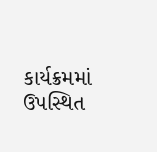કાર્યક્રમમાં ઉપસ્થિત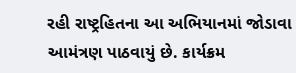રહી રાષ્ટ્રહિતના આ અભિયાનમાં જોડાવા આમંત્રણ પાઠવાયું છે. કાર્યક્રમ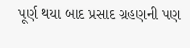પૂર્ણ થયા બાદ પ્રસાદ ગ્રહણની પણ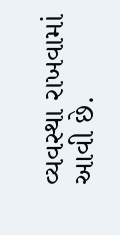વ્યવસ્થા રાખવામાં આવી છે.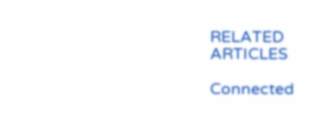RELATED ARTICLES

Connected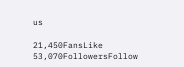us

21,450FansLike
53,070FollowersFollow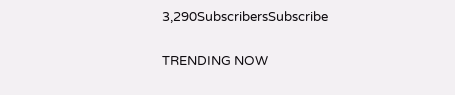3,290SubscribersSubscribe

TRENDING NOW